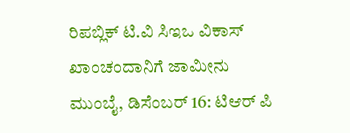ರಿಪಬ್ಲಿಕ್ ಟಿ.ವಿ ಸಿಇಒ ವಿಕಾಸ್ ಖಾಂಚಂದಾನಿಗೆ ಜಾಮೀನು
ಮುಂಬೈ, ಡಿಸೆಂಬರ್ 16: ಟಿಆರ್ ಪಿ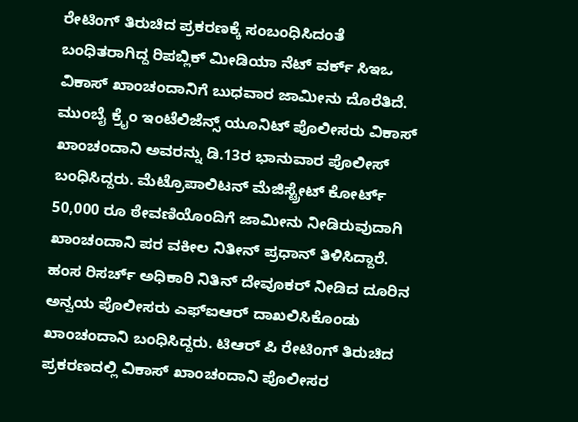ರೇಟಿಂಗ್ ತಿರುಚಿದ ಪ್ರಕರಣಕ್ಕೆ ಸಂಬಂಧಿಸಿದಂತೆ ಬಂಧಿತರಾಗಿದ್ದ ರಿಪಬ್ಲಿಕ್ ಮೀಡಿಯಾ ನೆಟ್ ವರ್ಕ್ ಸಿಇಒ ವಿಕಾಸ್ ಖಾಂಚಂದಾನಿಗೆ ಬುಧವಾರ ಜಾಮೀನು ದೊರೆತಿದೆ.
ಮುಂಬೈ ಕ್ರೈಂ ಇಂಟೆಲಿಜೆನ್ಸ್ ಯೂನಿಟ್ ಪೊಲೀಸರು ವಿಕಾಸ್ ಖಾಂಚಂದಾನಿ ಅವರನ್ನು ಡಿ.13ರ ಭಾನುವಾರ ಪೊಲೀಸ್ ಬಂಧಿಸಿದ್ದರು. ಮೆಟ್ರೊಪಾಲಿಟನ್ ಮೆಜಿಸ್ಟ್ರೇಟ್ ಕೋರ್ಟ್ 50,000 ರೂ ಠೇವಣಿಯೊಂದಿಗೆ ಜಾಮೀನು ನೀಡಿರುವುದಾಗಿ ಖಾಂಚಂದಾನಿ ಪರ ವಕೀಲ ನಿತೀನ್ ಪ್ರಧಾನ್ ತಿಳಿಸಿದ್ದಾರೆ.
ಹಂಸ ರಿಸರ್ಚ್ ಅಧಿಕಾರಿ ನಿತಿನ್ ದೇವೂಕರ್ ನೀಡಿದ ದೂರಿನ ಅನ್ವಯ ಪೊಲೀಸರು ಎಫ್ಐಆರ್ ದಾಖಲಿಸಿಕೊಂಡು ಖಾಂಚಂದಾನಿ ಬಂಧಿಸಿದ್ದರು. ಟಿಆರ್ ಪಿ ರೇಟಿಂಗ್ ತಿರುಚಿದ ಪ್ರಕರಣದಲ್ಲಿ ವಿಕಾಸ್ ಖಾಂಚಂದಾನಿ ಪೊಲೀಸರ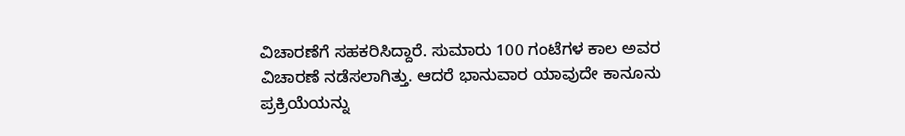ವಿಚಾರಣೆಗೆ ಸಹಕರಿಸಿದ್ದಾರೆ. ಸುಮಾರು 100 ಗಂಟೆಗಳ ಕಾಲ ಅವರ ವಿಚಾರಣೆ ನಡೆಸಲಾಗಿತ್ತು. ಆದರೆ ಭಾನುವಾರ ಯಾವುದೇ ಕಾನೂನು ಪ್ರಕ್ರಿಯೆಯನ್ನು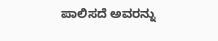ಪಾಲಿಸದೆ ಅವರನ್ನು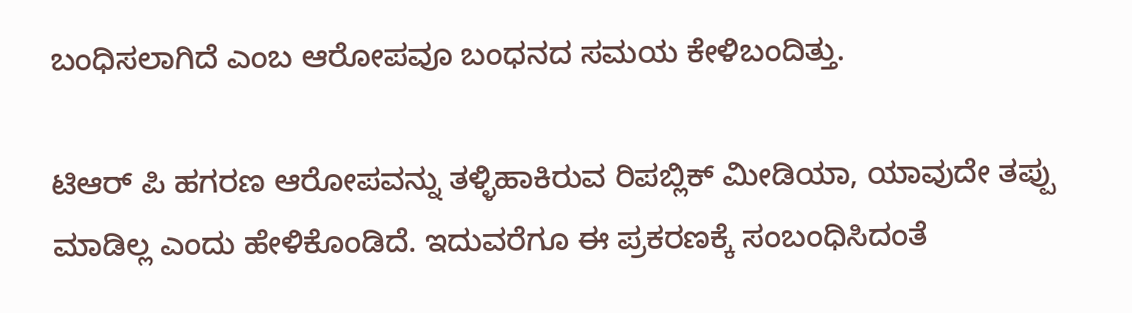ಬಂಧಿಸಲಾಗಿದೆ ಎಂಬ ಆರೋಪವೂ ಬಂಧನದ ಸಮಯ ಕೇಳಿಬಂದಿತ್ತು.

ಟಿಆರ್ ಪಿ ಹಗರಣ ಆರೋಪವನ್ನು ತಳ್ಳಿಹಾಕಿರುವ ರಿಪಬ್ಲಿಕ್ ಮೀಡಿಯಾ, ಯಾವುದೇ ತಪ್ಪು ಮಾಡಿಲ್ಲ ಎಂದು ಹೇಳಿಕೊಂಡಿದೆ. ಇದುವರೆಗೂ ಈ ಪ್ರಕರಣಕ್ಕೆ ಸಂಬಂಧಿಸಿದಂತೆ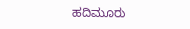ಹದಿಮೂರು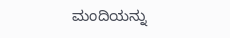ಮಂದಿಯನ್ನು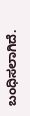ಬಂಧಿಸಲಾಗಿದೆ.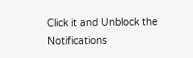Click it and Unblock the Notifications